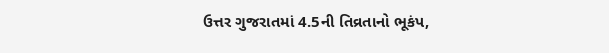ઉત્તર ગુજરાતમાં 4.5ની તિવ્રતાનો ભૂકંપ,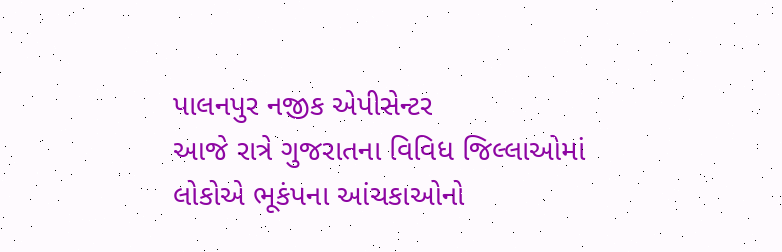પાલનપુર નજીક એપીસેન્ટર
આજે રાત્રે ગુજરાતના વિવિધ જિલ્લાઓમાં લોકોએ ભૂકંપના આંચકાઓનો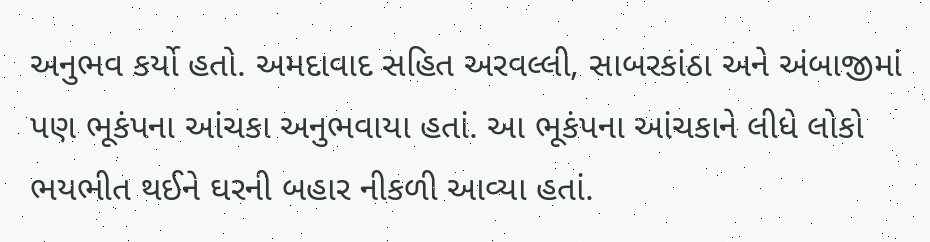અનુભવ કર્યો હતો. અમદાવાદ સહિત અરવલ્લી, સાબરકાંઠા અને અંબાજીમાં પણ ભૂકંપના આંચકા અનુભવાયા હતાં. આ ભૂકંપના આંચકાને લીધે લોકો ભયભીત થઈને ઘરની બહાર નીકળી આવ્યા હતાં.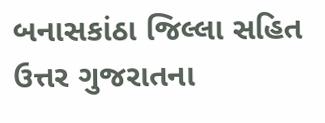બનાસકાંઠા જિલ્લા સહિત ઉત્તર ગુજરાતના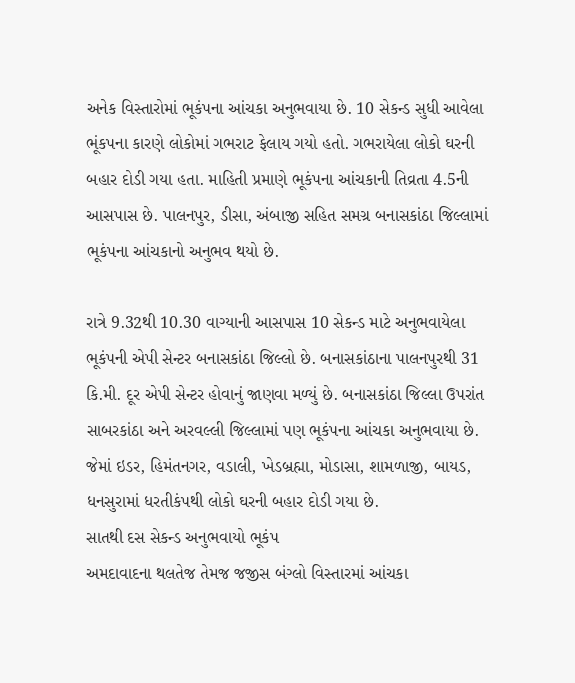અનેક વિસ્તારોમાં ભૂકંપના આંચકા અનુભવાયા છે. 10 સેકન્ડ સુધી આવેલા ભૂંકપના કારણે લોકોમાં ગભરાટ ફેલાય ગયો હતો. ગભરાયેલા લોકો ઘરની બહાર દોડી ગયા હતા. માહિતી પ્રમાણે ભૂકંપના આંચકાની તિવ્રતા 4.5ની આસપાસ છે. પાલનપુર, ડીસા, અંબાજી સહિત સમગ્ર બનાસકાંઠા જિલ્લામાં ભૂકંપના આંચકાનો અનુભવ થયો છે.

રાત્રે 9.32થી 10.30 વાગ્યાની આસપાસ 10 સેકન્ડ માટે અનુભવાયેલા ભૂકંપની એપી સેન્ટર બનાસકાંઠા જિલ્લો છે. બનાસકાંઠાના પાલનપુરથી 31 કિ.મી. દૂર એપી સેન્ટર હોવાનું જાણવા મળ્યું છે. બનાસકાંઠા જિલ્લા ઉપરાંત સાબરકાંઠા અને અરવલ્લી જિલ્લામાં પણ ભૂકંપના આંચકા અનુભવાયા છે. જેમાં ઇડર, હિમંતનગર, વડાલી, ખેડબ્રહ્મા, મોડાસા, શામળાજી, બાયડ, ધનસુરામાં ધરતીકંપથી લોકો ઘરની બહાર દોડી ગયા છે.
સાતથી દસ સેકન્ડ અનુભવાયો ભૂકંપ
અમદાવાદના થલતેજ તેમજ જજીસ બંગ્લો વિસ્તારમાં આંચકા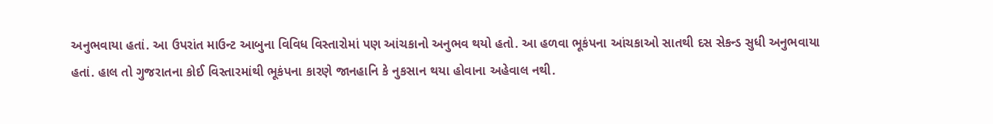અનુભવાયા હતાં. આ ઉપરાંત માઉન્ટ આબુના વિવિધ વિસ્તારોમાં પણ આંચકાનો અનુભવ થયો હતો. આ હળવા ભૂકંપના આંચકાઓ સાતથી દસ સેકન્ડ સુધી અનુભવાયા હતાં. હાલ તો ગુજરાતના કોઈ વિસ્તારમાંથી ભૂકંપના કારણે જાનહાનિ કે નુકસાન થયા હોવાના અહેવાલ નથી.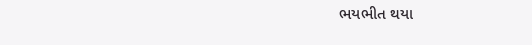ભયભીત થયા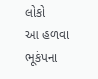લોકો
આ હળવા ભૂકંપના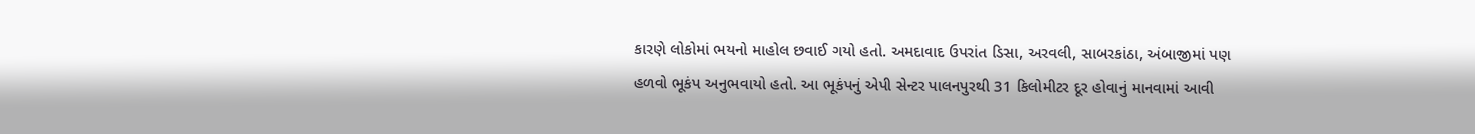કારણે લોકોમાં ભયનો માહોલ છવાઈ ગયો હતો. અમદાવાદ ઉપરાંત ડિસા, અરવલી, સાબરકાંઠા, અંબાજીમાં પણ હળવો ભૂકંપ અનુભવાયો હતો. આ ભૂકંપનું એપી સેન્ટર પાલનપુરથી 31 કિલોમીટર દૂર હોવાનું માનવામાં આવી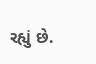રહ્યું છે.